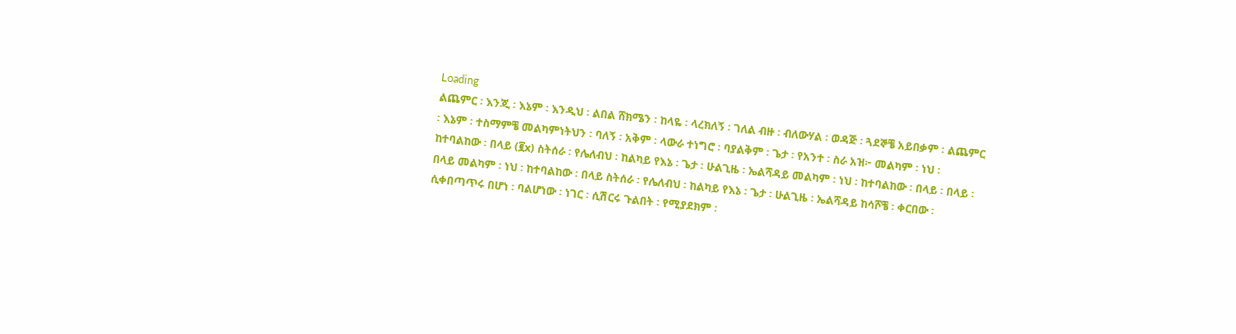Loading
ልጨምር ፡ እንጂ ፡ እኔም ፡ እንዲህ ፡ ልበል ሸክሜን ፡ ከላዬ ፡ ላረክለኝ ፡ ገለል ብዙ ፡ ብለውሃል ፡ ወዳጅ ፡ ጓደኞቼ አይበቃም ፡ ልጨምር ፡ እኔም ፡ ተስማምቼ መልካምነትህን ፡ ባለኝ ፡ አቅም ፡ ላውራ ተነግሮ ፡ ባያልቅም ፡ ጌታ ፡ የአንተ ፡ ስራ አዝ፦ መልካም ፡ ነህ ፡ ከተባልከው ፡ በላይ (፪x) ስትሰራ ፡ የሌለብህ ፡ ከልካይ የእኔ ፡ ጌታ ፡ ሁልጊዜ ፡ ኤልሻዳይ መልካም ፡ ነህ ፡ ከተባልከው ፡ በላይ ፡ በላይ ፡ በላይ መልካም ፡ ነህ ፡ ከተባልከው ፡ በላይ ስትሰራ ፡ የሌለብህ ፡ ከልካይ የእኔ ፡ ጌታ ፡ ሁልጊዜ ፡ ኤልሻዳይ ከሳሾቼ ፡ ቀርበው ፡ ሲቀበጣጥሩ በሆነ ፡ ባልሆነው ፡ ነገር ፡ ሲሽርሩ ጉልበት ፡ የሚያደክም ፡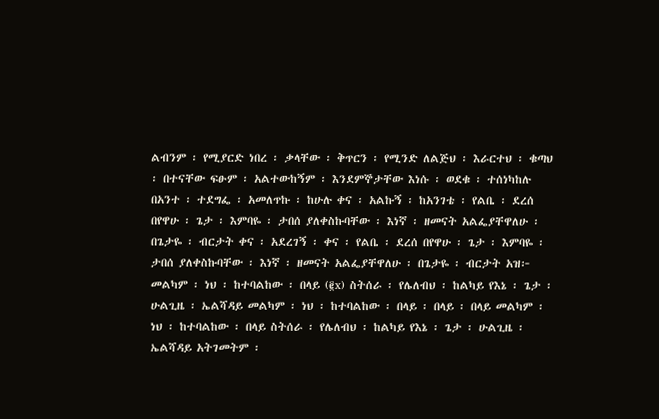ልብንም ፡ የሚያርድ ነበረ ፡ ቃላቸው ፡ ቅጥርን ፡ የሚንድ ለልጅህ ፡ እራርተህ ፡ ቁጣህ ፡ በተናቸው ፍፁም ፡ አልተውከኝም ፡ እንደምኞታቸው እነሱ ፡ ወደቁ ፡ ተሰነካከሉ በአንተ ፡ ተደግፌ ፡ አመለጥኩ ፡ ከሁሉ ቀና ፡ አልኩኝ ፡ ከአንገቴ ፡ የልቤ ፡ ደረሰ በየዋሁ ፡ ጌታ ፡ እምባዬ ፡ ታበሰ ያለቀስኩባቸው ፡ እነኛ ፡ ዘመናት አልፌያቸዋለሁ ፡ በጌታዬ ፡ ብርታት ቀና ፡ አደረገኝ ፡ ቀና ፡ የልቤ ፡ ደረሰ በየዋሁ ፡ ጌታ ፡ እምባዬ ፡ ታበሰ ያለቀስኩባቸው ፡ እነኛ ፡ ዘመናት አልፌያቸዋለሁ ፡ በጌታዬ ፡ ብርታት አዝ፦ መልካም ፡ ነህ ፡ ከተባልከው ፡ በላይ (፪x) ስትሰራ ፡ የሌለብህ ፡ ከልካይ የእኔ ፡ ጌታ ፡ ሁልጊዜ ፡ ኤልሻዳይ መልካም ፡ ነህ ፡ ከተባልከው ፡ በላይ ፡ በላይ ፡ በላይ መልካም ፡ ነህ ፡ ከተባልከው ፡ በላይ ስትሰራ ፡ የሌለብህ ፡ ከልካይ የእኔ ፡ ጌታ ፡ ሁልጊዜ ፡ ኤልሻዳይ አትገመትም ፡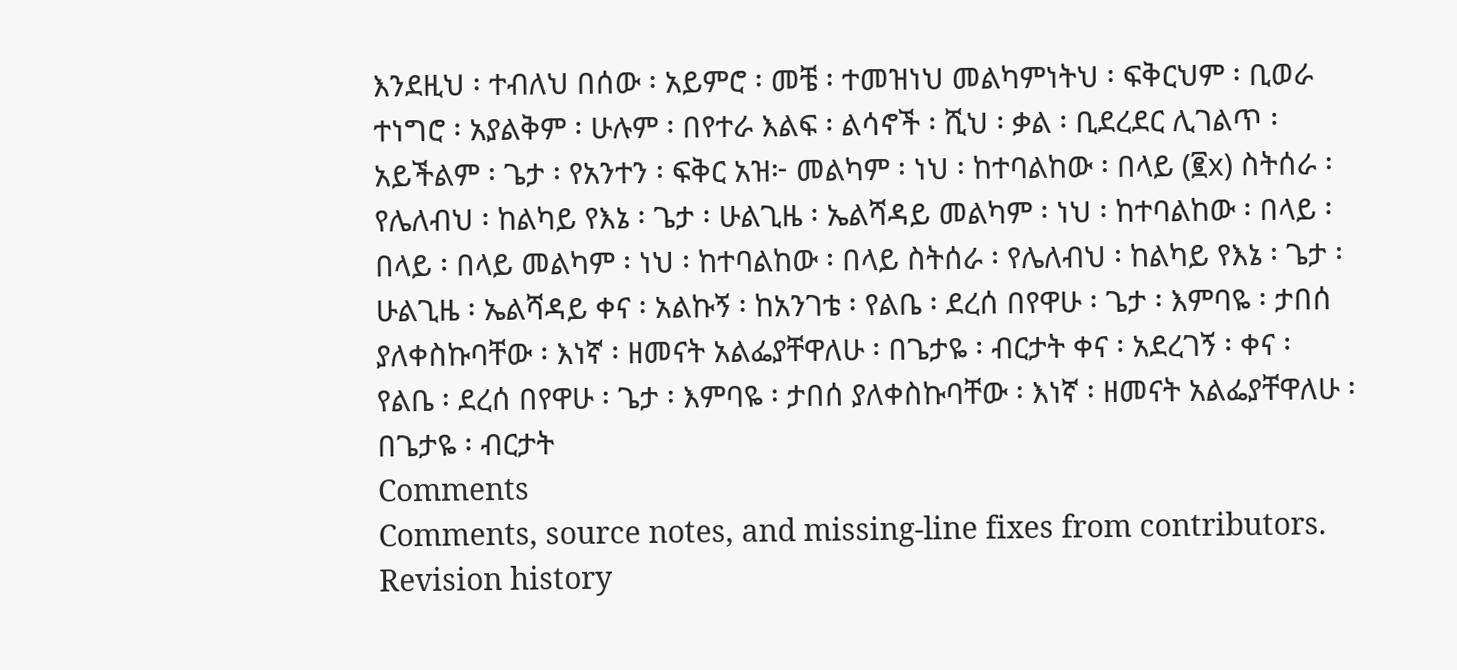እንደዚህ ፡ ተብለህ በሰው ፡ አይምሮ ፡ መቼ ፡ ተመዝነህ መልካምነትህ ፡ ፍቅርህም ፡ ቢወራ ተነግሮ ፡ አያልቅም ፡ ሁሉም ፡ በየተራ እልፍ ፡ ልሳኖች ፡ ሺህ ፡ ቃል ፡ ቢደረደር ሊገልጥ ፡ አይችልም ፡ ጌታ ፡ የአንተን ፡ ፍቅር አዝ፦ መልካም ፡ ነህ ፡ ከተባልከው ፡ በላይ (፪x) ስትሰራ ፡ የሌለብህ ፡ ከልካይ የእኔ ፡ ጌታ ፡ ሁልጊዜ ፡ ኤልሻዳይ መልካም ፡ ነህ ፡ ከተባልከው ፡ በላይ ፡ በላይ ፡ በላይ መልካም ፡ ነህ ፡ ከተባልከው ፡ በላይ ስትሰራ ፡ የሌለብህ ፡ ከልካይ የእኔ ፡ ጌታ ፡ ሁልጊዜ ፡ ኤልሻዳይ ቀና ፡ አልኩኝ ፡ ከአንገቴ ፡ የልቤ ፡ ደረሰ በየዋሁ ፡ ጌታ ፡ እምባዬ ፡ ታበሰ ያለቀስኩባቸው ፡ እነኛ ፡ ዘመናት አልፌያቸዋለሁ ፡ በጌታዬ ፡ ብርታት ቀና ፡ አደረገኝ ፡ ቀና ፡ የልቤ ፡ ደረሰ በየዋሁ ፡ ጌታ ፡ እምባዬ ፡ ታበሰ ያለቀስኩባቸው ፡ እነኛ ፡ ዘመናት አልፌያቸዋለሁ ፡ በጌታዬ ፡ ብርታት
Comments
Comments, source notes, and missing-line fixes from contributors.
Revision history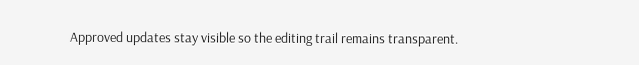Approved updates stay visible so the editing trail remains transparent.